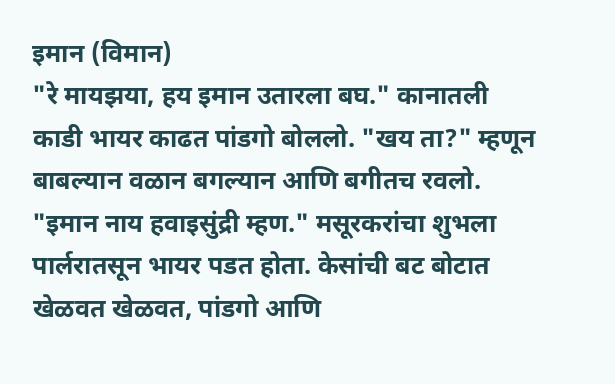इमान (विमान)
"रे मायझया, हय इमान उतारला बघ." कानातली काडी भायर काढत पांडगो बोललो. "खय ता?" म्हणून बाबल्यान वळान बगल्यान आणि बगीतच रवलो. "इमान नाय हवाइसुंद्री म्हण." मसूरकरांचा शुभला पार्लरातसून भायर पडत होता. केसांची बट बोटात खेळवत खेळवत, पांडगो आणि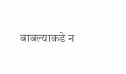बाबल्याकडे न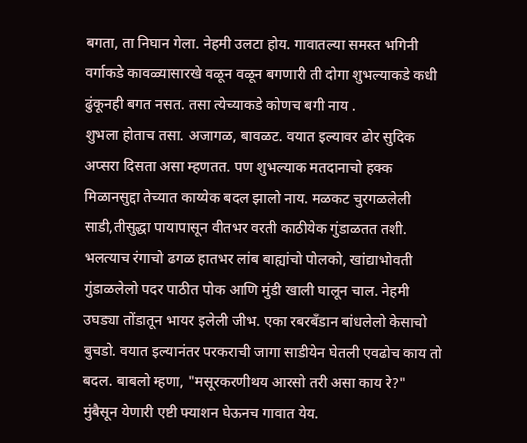बगता, ता निघान गेला. नेहमी उलटा होय. गावातल्या समस्त भगिनी वर्गाकडे कावळ्यासारखे वळून वळून बगणारी ती दोगा शुभल्याकडे कधी ढुंकूनही बगत नसत. तसा त्येच्याकडे कोणच बगी नाय .
शुभला होताच तसा. अजागळ, बावळट. वयात इल्यावर ढोर सुदिक अप्सरा दिसता असा म्हणतत. पण शुभल्याक मतदानाचो हक्क मिळानसुद्दा तेच्यात काय्येक बदल झालो नाय. मळकट चुरगळलेली साडी,तीसुद्धा पायापासून वीतभर वरती काठीयेक गुंडाळतत तशी. भलत्याच रंगाचो ढगळ हातभर लांब बाह्यांचो पोलको, खांद्याभोवती गुंडाळलेलो पदर पाठीत पोक आणि मुंडी खाली घालून चाल. नेहमी उघड्या तोंडातून भायर इलेली जीभ. एका रबरबँडान बांधलेलो केसाचो बुचडो. वयात इल्यानंतर परकराची जागा साडीयेन घेतली एवढोच काय तो बदल. बाबलो म्हणा, "मसूरकरणीथय आरसो तरी असा काय रे?"
मुंबैसून येणारी एष्टी फ्याशन घेऊनच गावात येय.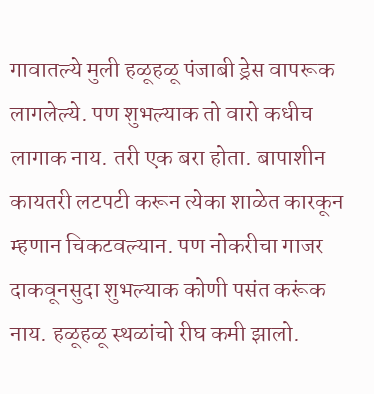गावातल्ये मुली हळूहळू पंजाबी ड्रेस वापरूक लागलेल्ये. पण शुभल्याक तो वारो कधीच लागाक नाय. तरी एक बरा होता. बापाशीन कायतरी लटपटी करून त्येका शाळेत कारकून म्हणान चिकटवल्यान. पण नोकरीचा गाजर दाकवूनसुदा शुभल्याक कोणी पसंत करूंक नाय. हळूहळू स्थळांचो रीघ कमी झालो.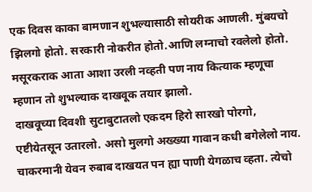एक दिवस काका बामणान शुभल्यासाठी सोयरीक आणली. मुंबयचो झिलगो होतो. सरकारी नोकरीत होतो.आणि लग्नाचो रवलेलो होतो. मसूरकराक आता आशा उरली नव्हती पण नाय कित्याक म्हणूचा म्हणान तो शुभल्याक दाखवूक तयार झालो.
दाखवूच्या दिवशी सुटाबुटातलो एकदम हिरो सारखो पोरगो, एष्टीयेतसून उतारलो. असो मुलगो अख्ख्या गावान कधी बगेलेलो नाय. चाकरमानी येवन रुबाब दाखयत पन ह्या पाणी येगळाच व्हता. त्येचो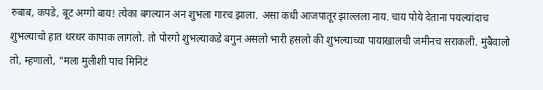रुबाब, कपडे, बूट अग्गो बाय! त्येका बगल्यान अन शुभला गारच झाला. असा कधी आजपातूर झाल्लला नाय. चाय पोये देताना पयल्यांदाच शुभल्याचो हात थरथर कापाक लागलो. तो पोरगो शुभल्याकडे बगुन असलो भारी हसलो की शुभल्याच्या पायाखालची जमीनच सराकली. मुंबैवालो तो, म्हणालो, "मला मुलीशी पाच मिनिटं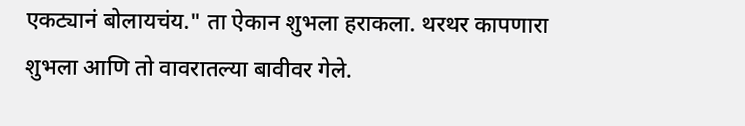एकट्यानं बोलायचंय." ता ऐकान शुभला हराकला. थरथर कापणारा शुभला आणि तो वावरातल्या बावीवर गेले.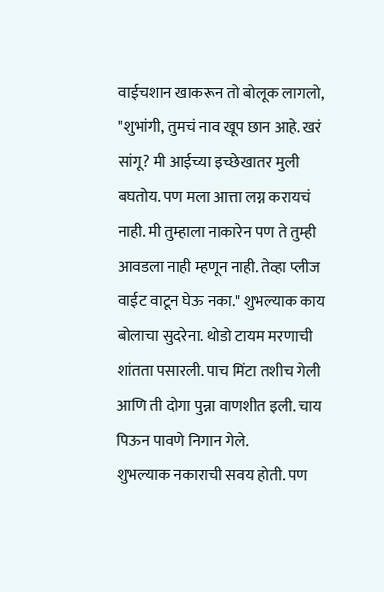वाईचशान खाकरून तो बोलूक लागलो, "शुभांगी, तुमचं नाव खूप छान आहे. खरं सांगू? मी आईच्या इच्छेखातर मुली बघतोय. पण मला आत्ता लग्न करायचं नाही. मी तुम्हाला नाकारेन पण ते तुम्ही आवडला नाही म्हणून नाही. तेव्हा प्लीज वाईट वाटून घेऊ नका." शुभल्याक काय बोलाचा सुदरेना. थोडो टायम मरणाची शांतता पसारली. पाच मिंटा तशीच गेली आणि ती दोगा पुन्ना वाणशीत इली. चाय पिऊन पावणे निगान गेले.
शुभल्याक नकाराची सवय होती. पण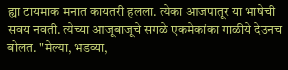ह्या टायमाक मनात कायतरी हलला. त्येका आजपातूर या भाषेची सवय नवती. त्येच्या आजूबाजूचे सगळे एकमेकांका गाळीये देउनच बोलत. "मेल्या, भडव्या,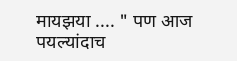मायझया .... " पण आज पयल्यांदाच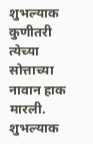शुभल्याक कुणीतरी त्येच्या सोत्ताच्या नावान हाक मारली. शुभल्याक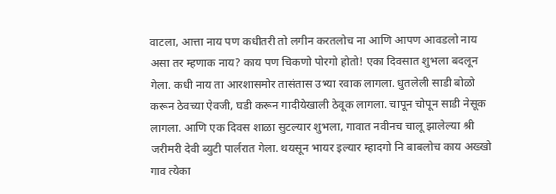वाटला, आत्ता नाय पण कधीतरी तो लगीन करतलोच ना आणि आपण आवडलो नाय असा तर म्हणाक नाय? काय पण चिकणो पोरगो होतो! एका दिवसात शुभला बदलून गेला. कधी नाय ता आरशासमोर तासंतास उभ्या रवाक लागला. धुतलेली साडी बोळो करून ठेवच्या ऐवजी, घडी करून गादीयेखाली ठेवूक लागला. चापून चोपून साडी नेसूक लागला. आणि एक दिवस शाळा सुटल्यार शुभला, गावात नवीनच चालू झालेल्या श्री जरीमरी देवी ब्युटी पार्लरात गेला. थयसून भायर इल्यार म्हादगो नि बाबलोच काय अख्खो गाव त्येका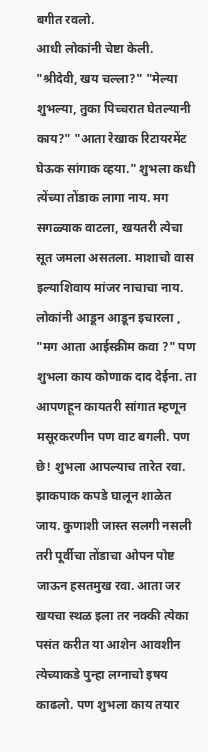बगीत रवलो.
आधी लोकांनी चेष्टा केली. "श्रीदेवी, खय चल्ला?" "मेल्या शुभल्या, तुका पिच्चरात घेतल्यानी काय?" "आता रेखाक रिटायरमेंट घेऊक सांगाक व्हया." शुभला कधी त्येंच्या तोंडाक लागा नाय. मग सगळ्याक वाटला, खयतरी त्येचा सूत जमला असतला. माशाचो वास इल्याशिवाय मांजर नाचाचा नाय. लोकांनी आडून आडून इचारला , "मग आता आईस्क्रीम कवा ?" पण शुभला काय कोणाक दाद देईना. ता आपणहून कायतरी सांगात म्हणून मसूरकरणीन पण वाट बगली. पण छे! शुभला आपल्याच तारेत रवा. झाकपाक कपडे घालून शाळेत जाय. कुणाशी जास्त सलगी नसली तरी पूर्वीचा तोंडाचा ओपन पोष्ट जाऊन हसतमुख रवा. आता जर खयचा स्थळ इला तर नक्की त्येका पसंत करीत या आशेन आवशीन त्येच्याकडे पुन्हा लग्नाचो इषय काढलो. पण शुभला काय तयार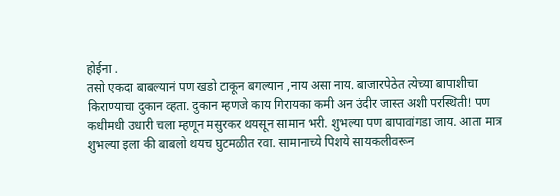होईना .
तसो एकदा बाबल्यानं पण खडो टाकून बगल्यान ,नाय असा नाय. बाजारपेठेत त्येच्या बापाशीचा किराण्याचा दुकान व्हता. दुकान म्हणजे काय गिरायका कमी अन उंदीर जास्त अशी परस्थिती! पण कधीमधी उधारी चला म्हणून मसुरकर थयसून सामान भरी. शुभल्या पण बापावांगडा जाय. आता मात्र शुभल्या इला की बाबलो थयच घुटमळीत रवा. सामानाच्ये पिशये सायकलीवरून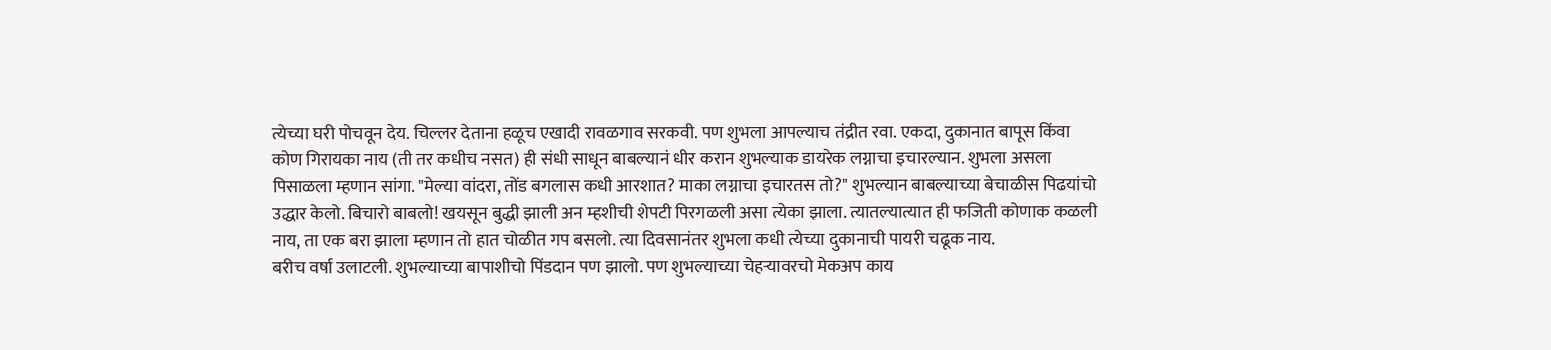त्येच्या घरी पोचवून देय. चिल्लर देताना हळूच एखादी रावळगाव सरकवी. पण शुभला आपल्याच तंद्रीत रवा. एकदा, दुकानात बापूस किंवा कोण गिरायका नाय (ती तर कधीच नसत) ही संधी साधून बाबल्यानं धीर करान शुभल्याक डायरेक लग्नाचा इचारल्यान. शुभला असला पिसाळला म्हणान सांगा. "मेल्या वांदरा, तोंड बगलास कधी आरशात? माका लग्नाचा इचारतस तो?" शुभल्यान बाबल्याच्या बेचाळीस पिढयांचो उद्धार केलो. बिचारो बाबलो! खयसून बुद्धी झाली अन म्हशीची शेपटी पिरगळली असा त्येका झाला. त्यातल्यात्यात ही फजिती कोणाक कळली नाय, ता एक बरा झाला म्हणान तो हात चोळीत गप बसलो. त्या दिवसानंतर शुभला कधी त्येच्या दुकानाची पायरी चढूक नाय.
बरीच वर्षा उलाटली. शुभल्याच्या बापाशीचो पिंडदान पण झालो. पण शुभल्याच्या चेहऱ्यावरचो मेकअप काय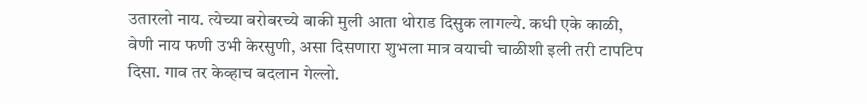उतारलो नाय. त्येच्या बरोबरच्ये बाकी मुली आता थोराड दिसुक लागल्ये. कधी एके काळी, वेणी नाय फणी उभी केरसुणी, असा दिसणारा शुभला मात्र वयाची चाळीशी इली तरी टापटिप दिसा. गाव तर केव्हाच बदलान गेल्लो.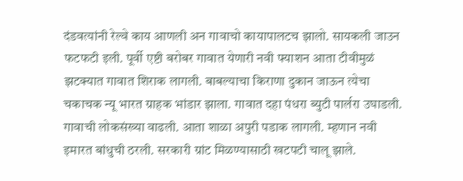दंडवत्यांनी रेल्वे काय आणली अन गावाचो कायापालटच झालो. सायकली जाउन फटफटी इली. पूर्वी एष्टी बरोबर गावात येणारी नवी फ्याशन आता टीवीमुळं झटक्यात गावात शिराक लागली. बाबल्याचा किराणा दुकान जाऊन त्येचा चकाचक न्यू भारत ग्राहक भांडार झाला. गावात दहा पंधरा ब्युटी पार्लरा उघाडली. गावाची लोकसंख्या वाढली. आता शाळा अपुरी पडाक लागली. म्हणान नवी इमारत बांधुची ठरली. सरकारी ग्रांट मिळण्यासाठी खटपटी चालू झाले.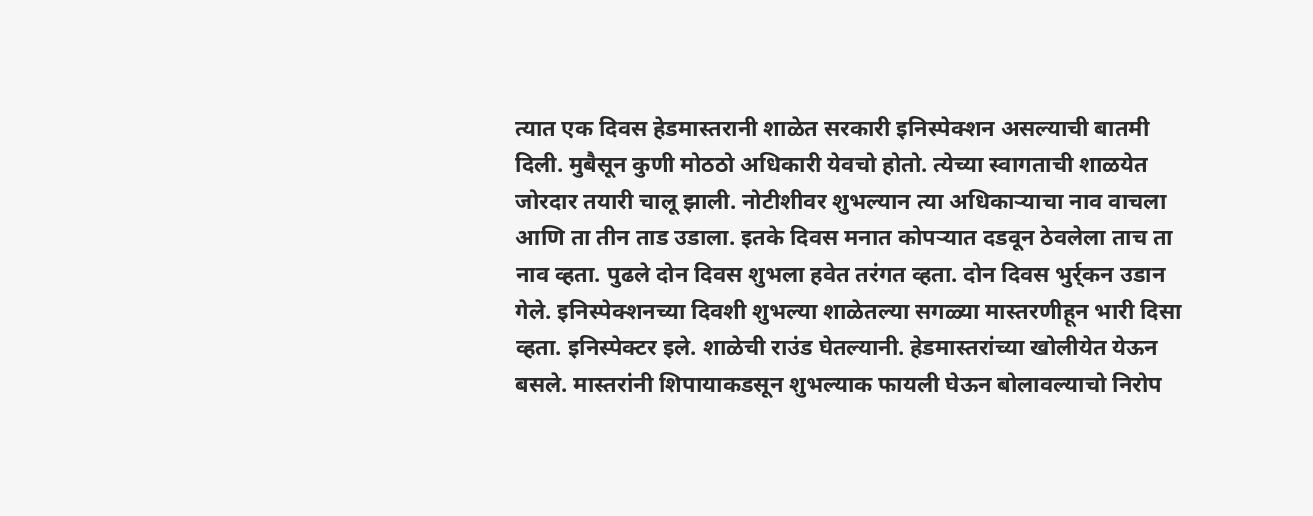त्यात एक दिवस हेडमास्तरानी शाळेत सरकारी इनिस्पेक्शन असल्याची बातमी दिली. मुबैसून कुणी मोठठो अधिकारी येवचो होतो. त्येच्या स्वागताची शाळयेत जोरदार तयारी चालू झाली. नोटीशीवर शुभल्यान त्या अधिकाऱ्याचा नाव वाचला आणि ता तीन ताड उडाला. इतके दिवस मनात कोपऱ्यात दडवून ठेवलेला ताच ता नाव व्हता. पुढले दोन दिवस शुभला हवेत तरंगत व्हता. दोन दिवस भुर्र्कन उडान गेले. इनिस्पेक्शनच्या दिवशी शुभल्या शाळेतल्या सगळ्या मास्तरणीहून भारी दिसा व्हता. इनिस्पेक्टर इले. शाळेची राउंड घेतल्यानी. हेडमास्तरांच्या खोलीयेत येऊन बसले. मास्तरांनी शिपायाकडसून शुभल्याक फायली घेऊन बोलावल्याचो निरोप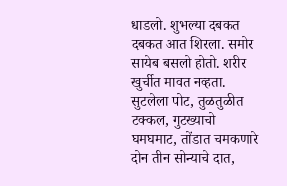धाडलो. शुभल्या दबकत दबकत आत शिरला. समोर सायेब बसलो होतो. शरीर खुर्चीत मावत नव्हता. सुटलेला पोट, तुळतुळीत टक्कल, गुटख्याचो घमघमाट, तोंडात चमकणारे दोन तीन सोन्याचे दात,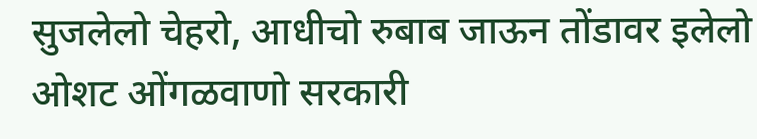सुजलेलो चेहरो, आधीचो रुबाब जाऊन तोंडावर इलेलो ओशट ओंगळवाणो सरकारी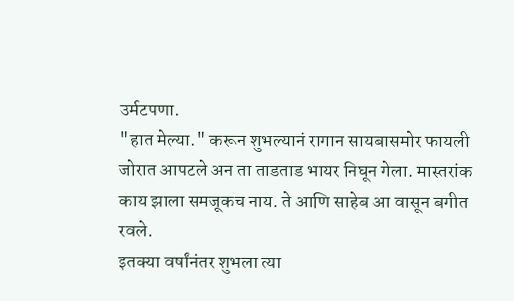उर्मटपणा.
"हात मेल्या." करून शुभल्यानं रागान सायबासमोर फायली जोरात आपटले अन ता ताडताड भायर निघून गेला. मास्तरांक काय झाला समजूकच नाय. ते आणि साहेब आ वासून बगीत रवले.
इतक्या वर्षांनंतर शुभला त्या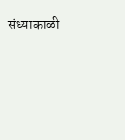संध्याकाळी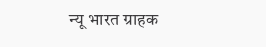न्यू भारत ग्राहक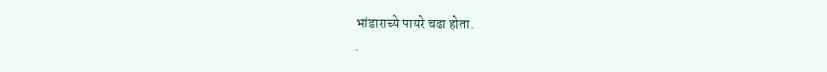भांडाराच्ये पायरे चढा होता.
.